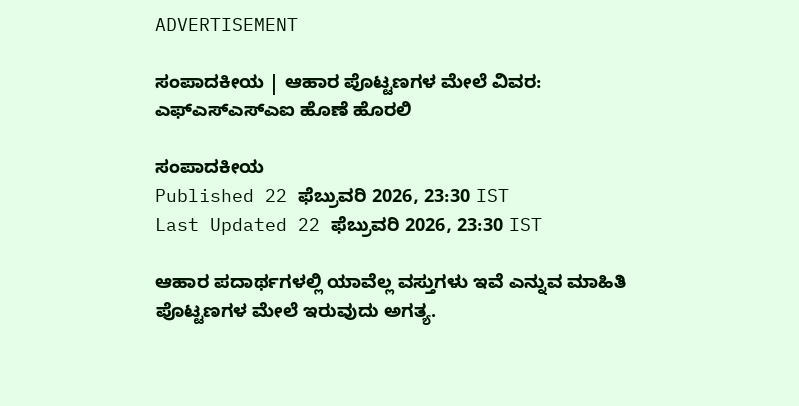ADVERTISEMENT

ಸಂಪಾದಕೀಯ | ಆಹಾರ ಪೊಟ್ಟಣಗಳ ಮೇಲೆ ವಿವರ: ಎಫ್‌ಎಸ್‌ಎಸ್‌ಎಐ ಹೊಣೆ ಹೊರಲಿ

ಸಂಪಾದಕೀಯ
Published 22 ಫೆಬ್ರುವರಿ 2026, 23:30 IST
Last Updated 22 ಫೆಬ್ರುವರಿ 2026, 23:30 IST

ಆಹಾರ ಪದಾರ್ಥಗಳಲ್ಲಿ ಯಾವೆಲ್ಲ ವಸ್ತುಗಳು ಇವೆ ಎನ್ನುವ ಮಾಹಿತಿ ಪೊಟ್ಟಣಗಳ ಮೇಲೆ ಇರುವುದು ಅಗತ್ಯ.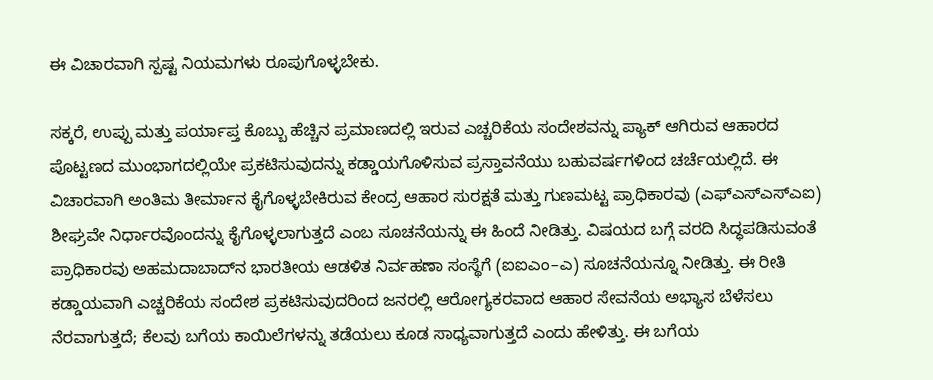ಈ ವಿಚಾರವಾಗಿ ಸ್ಪಷ್ಟ ನಿಯಮಗಳು ರೂಪುಗೊಳ್ಳಬೇಕು.

ಸಕ್ಕರೆ, ಉಪ್ಪು ಮತ್ತು ಪರ್ಯಾಪ್ತ ಕೊಬ್ಬು ಹೆಚ್ಚಿನ ಪ್ರಮಾಣದಲ್ಲಿ ಇರುವ ಎಚ್ಚರಿಕೆಯ ಸಂದೇಶವನ್ನು ಪ್ಯಾಕ್ ಆಗಿರುವ ಆಹಾರದ ಪೊಟ್ಟಣದ ಮುಂಭಾಗದಲ್ಲಿಯೇ ಪ್ರಕಟಿಸುವುದನ್ನು ಕಡ್ಡಾಯಗೊಳಿಸುವ ಪ್ರಸ್ತಾವನೆಯು ಬಹುವರ್ಷಗಳಿಂದ ಚರ್ಚೆಯಲ್ಲಿದೆ. ಈ ವಿಚಾರವಾಗಿ ಅಂತಿಮ ತೀರ್ಮಾನ ಕೈಗೊಳ್ಳಬೇಕಿರುವ ಕೇಂದ್ರ ಆಹಾರ ಸುರಕ್ಷತೆ ಮತ್ತು ಗುಣಮಟ್ಟ ಪ್ರಾಧಿಕಾರವು (ಎಫ್‌ಎಸ್‌ಎಸ್‌ಎಐ) ಶೀಘ್ರವೇ ನಿರ್ಧಾರವೊಂದನ್ನು ಕೈಗೊಳ್ಳಲಾಗುತ್ತದೆ ಎಂಬ ಸೂಚನೆಯನ್ನು ಈ ಹಿಂದೆ ನೀಡಿತ್ತು. ವಿಷಯದ ಬಗ್ಗೆ ವರದಿ ಸಿದ್ಧಪಡಿಸುವಂತೆ ಪ್ರಾಧಿಕಾರವು ಅಹಮದಾಬಾದ್‌ನ ಭಾರತೀಯ ಆಡಳಿತ ನಿರ್ವಹಣಾ ಸಂಸ್ಥೆಗೆ (ಐಐಎಂ–ಎ) ಸೂಚನೆಯನ್ನೂ ನೀಡಿತ್ತು. ಈ ರೀತಿ ಕಡ್ಡಾಯವಾಗಿ ಎಚ್ಚರಿಕೆಯ ಸಂದೇಶ ಪ್ರಕಟಿಸುವುದರಿಂದ ಜನರಲ್ಲಿ ಆರೋಗ್ಯಕರವಾದ ಆಹಾರ ಸೇವನೆಯ ಅಭ್ಯಾಸ ಬೆಳೆಸಲು ನೆರವಾಗುತ್ತದೆ; ಕೆಲವು ಬಗೆಯ ಕಾಯಿಲೆಗಳನ್ನು ತಡೆಯಲು ಕೂಡ ಸಾಧ್ಯವಾಗುತ್ತದೆ ಎಂದು ಹೇಳಿತ್ತು. ಈ ಬಗೆಯ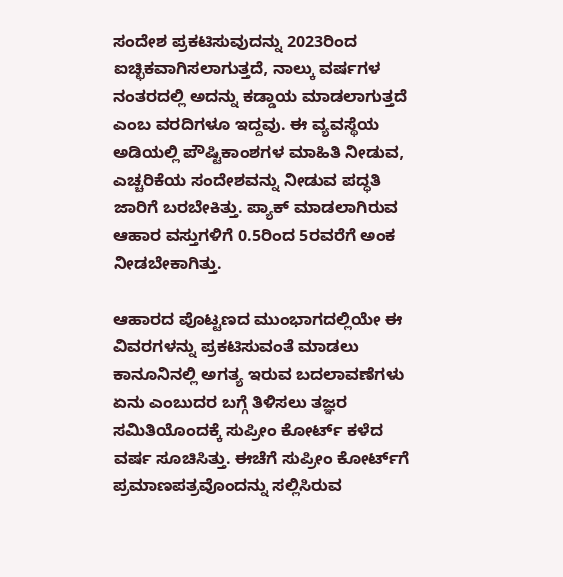ಸಂದೇಶ ಪ್ರಕಟಿಸುವುದನ್ನು 2023ರಿಂದ ಐಚ್ಛಿಕವಾಗಿಸಲಾಗುತ್ತದೆ, ನಾಲ್ಕು ವರ್ಷಗಳ ನಂತರದಲ್ಲಿ ಅದನ್ನು ಕಡ್ಡಾಯ ಮಾಡಲಾಗುತ್ತದೆ ಎಂಬ ವರದಿಗಳೂ ಇದ್ದವು. ಈ ವ್ಯವಸ್ಥೆಯ ಅಡಿಯಲ್ಲಿ ಪೌಷ್ಟಿಕಾಂಶಗಳ ಮಾಹಿತಿ ನೀಡುವ, ಎಚ್ಚರಿಕೆಯ ಸಂದೇಶವನ್ನು ನೀಡುವ ಪದ್ಧತಿ ಜಾರಿಗೆ ಬರಬೇಕಿತ್ತು. ಪ್ಯಾಕ್ ಮಾಡಲಾಗಿರುವ ಆಹಾರ ವಸ್ತುಗಳಿಗೆ 0.5ರಿಂದ 5ರವರೆಗೆ ಅಂಕ ನೀಡಬೇಕಾಗಿತ್ತು.

ಆಹಾರದ ಪೊಟ್ಟಣದ ಮುಂಭಾಗದಲ್ಲಿಯೇ ಈ ವಿವರಗಳನ್ನು ಪ್ರಕಟಿಸುವಂತೆ ಮಾಡಲು ಕಾನೂನಿನಲ್ಲಿ ಅಗತ್ಯ ಇರುವ ಬದಲಾವಣೆಗಳು ಏನು ಎಂಬುದರ ಬಗ್ಗೆ ತಿಳಿಸಲು ತಜ್ಞರ ಸಮಿತಿಯೊಂದಕ್ಕೆ ಸುಪ್ರೀಂ ಕೋರ್ಟ್‌ ಕಳೆದ ವರ್ಷ ಸೂಚಿಸಿತ್ತು. ಈಚೆಗೆ ಸುಪ್ರೀಂ ಕೋರ್ಟ್‌ಗೆ ಪ್ರಮಾಣಪತ್ರವೊಂದನ್ನು ಸಲ್ಲಿಸಿರುವ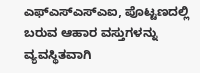ಎಫ್‌ಎಸ್‌ಎಸ್‌ಎಐ, ಪೊಟ್ಟಣದಲ್ಲಿ ಬರುವ ಆಹಾರ ವಸ್ತುಗಳನ್ನು ವ್ಯವಸ್ಥಿತವಾಗಿ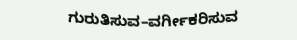ಗುರುತಿಸುವ–ವರ್ಗೀಕರಿಸುವ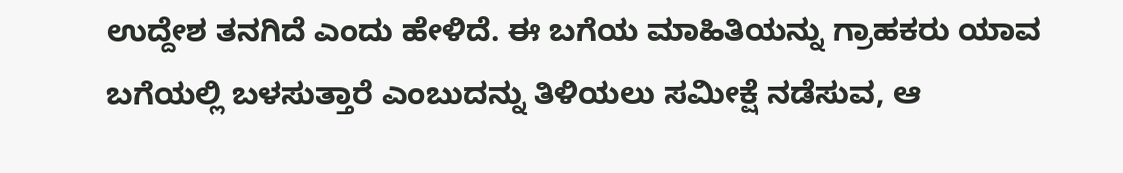ಉದ್ದೇಶ ತನಗಿದೆ ಎಂದು ಹೇಳಿದೆ. ಈ ಬಗೆಯ ಮಾಹಿತಿಯನ್ನು ಗ್ರಾಹಕರು ಯಾವ ಬಗೆಯಲ್ಲಿ ಬಳಸುತ್ತಾರೆ ಎಂಬುದನ್ನು ತಿಳಿಯಲು ಸಮೀಕ್ಷೆ ನಡೆಸುವ, ಆ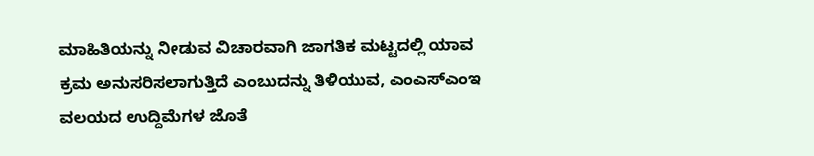ಮಾಹಿತಿಯನ್ನು ನೀಡುವ ವಿಚಾರವಾಗಿ ಜಾಗತಿಕ ಮಟ್ಟದಲ್ಲಿ ಯಾವ ಕ್ರಮ ಅನುಸರಿಸಲಾಗುತ್ತಿದೆ ಎಂಬುದನ್ನು ತಿಳಿಯುವ, ಎಂಎಸ್‌ಎಂಇ ವಲಯದ ಉದ್ದಿಮೆಗಳ ಜೊತೆ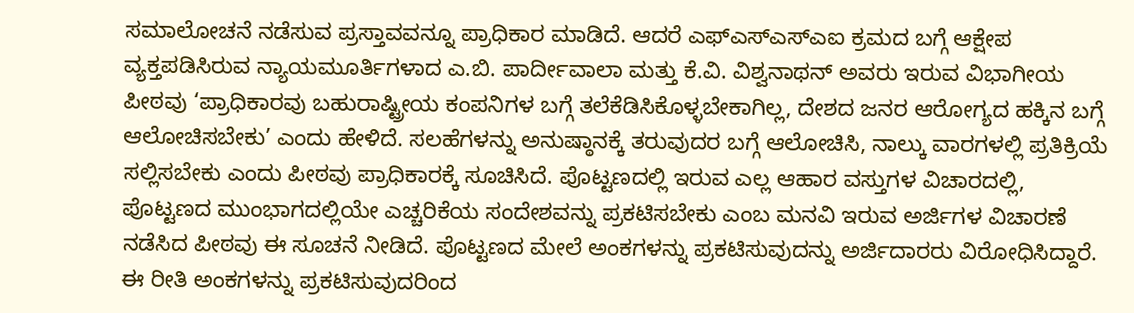ಸಮಾಲೋಚನೆ ನಡೆಸುವ ಪ್ರಸ್ತಾವವನ್ನೂ ಪ್ರಾಧಿಕಾರ ಮಾಡಿದೆ. ಆದರೆ ಎಫ್‌ಎಸ್‌ಎಸ್‌ಎಐ ಕ್ರಮದ ಬಗ್ಗೆ ಆಕ್ಷೇಪ ವ್ಯಕ್ತಪಡಿಸಿರುವ ನ್ಯಾಯಮೂರ್ತಿಗಳಾದ ಎ.ಬಿ. ಪಾರ್ದೀವಾಲಾ ಮತ್ತು ಕೆ.ವಿ. ವಿಶ್ವನಾಥನ್ ಅವರು ಇರುವ ವಿಭಾಗೀಯ ಪೀಠವು ‘ಪ್ರಾಧಿಕಾರವು ಬಹುರಾಷ್ಟ್ರೀಯ ಕಂಪನಿಗಳ ಬಗ್ಗೆ ತಲೆಕೆಡಿಸಿಕೊಳ್ಳಬೇಕಾಗಿಲ್ಲ, ದೇಶದ ಜನರ ಆರೋಗ್ಯದ ಹಕ್ಕಿನ ಬಗ್ಗೆ ಆಲೋಚಿಸಬೇಕು’ ಎಂದು ಹೇಳಿದೆ. ಸಲಹೆಗಳನ್ನು ಅನುಷ್ಠಾನಕ್ಕೆ ತರುವುದರ ಬಗ್ಗೆ ಆಲೋಚಿಸಿ, ನಾಲ್ಕು ವಾರಗಳಲ್ಲಿ ಪ್ರತಿಕ್ರಿಯೆ ಸಲ್ಲಿಸಬೇಕು ಎಂದು ಪೀಠವು ಪ್ರಾಧಿಕಾರಕ್ಕೆ ಸೂಚಿಸಿದೆ. ಪೊಟ್ಟಣದಲ್ಲಿ ಇರುವ ಎಲ್ಲ ಆಹಾರ ವಸ್ತುಗಳ ವಿಚಾರದಲ್ಲಿ, ಪೊಟ್ಟಣದ ಮುಂಭಾಗದಲ್ಲಿಯೇ ಎಚ್ಚರಿಕೆಯ ಸಂದೇಶವನ್ನು ಪ್ರಕಟಿಸಬೇಕು ಎಂಬ ಮನವಿ ಇರುವ ಅರ್ಜಿಗಳ ವಿಚಾರಣೆ ನಡೆಸಿದ ಪೀಠವು ಈ ಸೂಚನೆ ನೀಡಿದೆ. ಪೊಟ್ಟಣದ ಮೇಲೆ ಅಂಕಗಳನ್ನು ‍ಪ್ರಕಟಿಸುವುದನ್ನು ಅರ್ಜಿದಾರರು ವಿರೋಧಿಸಿದ್ದಾರೆ. ಈ ರೀತಿ ಅಂಕಗಳನ್ನು ಪ್ರಕಟಿಸುವುದರಿಂದ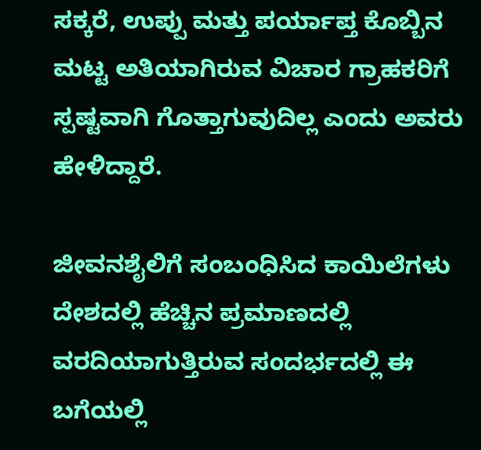ಸಕ್ಕರೆ, ಉಪ್ಪು ಮತ್ತು ಪರ್ಯಾ‍ಪ್ತ ಕೊಬ್ಬಿನ ಮಟ್ಟ ಅತಿಯಾಗಿರುವ ವಿಚಾರ ಗ್ರಾಹಕರಿಗೆ ಸ್ಪಷ್ಟವಾಗಿ ಗೊತ್ತಾಗುವುದಿಲ್ಲ ಎಂದು ಅವರು ಹೇಳಿದ್ದಾರೆ.

ಜೀವನಶೈಲಿಗೆ ಸಂಬಂಧಿಸಿದ ಕಾಯಿಲೆಗಳು ದೇಶದಲ್ಲಿ ಹೆಚ್ಚಿನ ಪ್ರಮಾಣದಲ್ಲಿ ವರದಿಯಾಗುತ್ತಿರುವ ಸಂದರ್ಭದಲ್ಲಿ ಈ ಬಗೆಯಲ್ಲಿ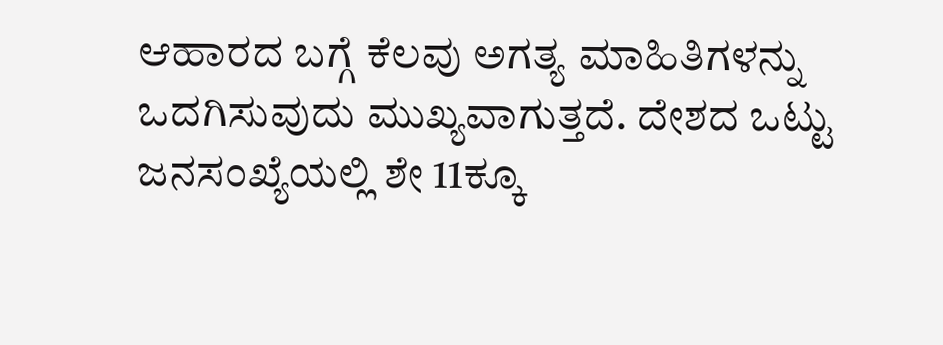ಆಹಾರದ ಬಗ್ಗೆ ಕೆಲವು ಅಗತ್ಯ ಮಾಹಿತಿಗಳನ್ನು ಒದಗಿಸುವುದು ಮುಖ್ಯವಾಗುತ್ತದೆ. ದೇಶದ ಒಟ್ಟು ಜನಸಂಖ್ಯೆಯಲ್ಲಿ ಶೇ 11ಕ್ಕೂ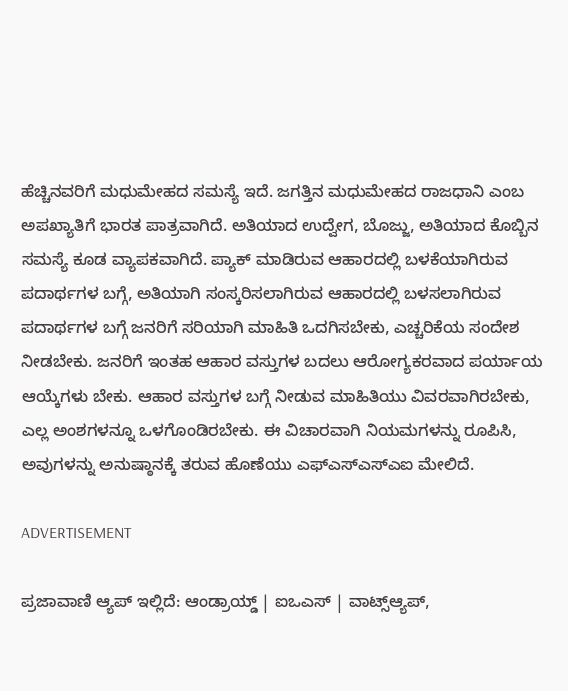ಹೆಚ್ಚಿನವರಿಗೆ ಮಧುಮೇಹದ ಸಮಸ್ಯೆ ಇದೆ. ಜಗತ್ತಿನ ಮಧುಮೇಹದ ರಾಜಧಾನಿ ಎಂಬ ಅಪಖ್ಯಾತಿಗೆ ಭಾರತ ಪಾತ್ರವಾಗಿದೆ. ಅತಿಯಾದ ಉದ್ವೇಗ, ಬೊಜ್ಜು, ಅತಿಯಾದ ಕೊಬ್ಬಿನ ಸಮಸ್ಯೆ ಕೂಡ ವ್ಯಾಪಕವಾಗಿದೆ. ಪ್ಯಾಕ್‌ ಮಾಡಿರುವ ಆಹಾರದಲ್ಲಿ ಬಳಕೆಯಾಗಿರುವ ಪದಾರ್ಥಗಳ ಬಗ್ಗೆ, ಅತಿಯಾಗಿ ಸಂಸ್ಕರಿಸಲಾಗಿರುವ ಆಹಾರದಲ್ಲಿ ಬಳಸಲಾಗಿರುವ ಪದಾರ್ಥಗಳ ಬಗ್ಗೆ ಜನರಿಗೆ ಸರಿಯಾಗಿ ಮಾಹಿತಿ ಒದಗಿಸಬೇಕು, ಎಚ್ಚರಿಕೆಯ ಸಂದೇಶ ನೀಡಬೇಕು. ಜನರಿಗೆ ಇಂತಹ ಆಹಾರ ವಸ್ತುಗಳ ಬದಲು ಆರೋಗ್ಯಕರವಾದ ಪರ್ಯಾಯ ಆಯ್ಕೆಗಳು ಬೇಕು. ಆಹಾರ ವಸ್ತುಗಳ ಬಗ್ಗೆ ನೀಡುವ ಮಾಹಿತಿಯು ವಿವರವಾಗಿರಬೇಕು, ಎಲ್ಲ ಅಂಶಗಳನ್ನೂ ಒಳಗೊಂಡಿರಬೇಕು. ಈ ವಿಚಾರವಾಗಿ ನಿಯಮಗಳನ್ನು ರೂಪಿಸಿ, ಅವುಗಳನ್ನು ಅನುಷ್ಠಾನಕ್ಕೆ ತರುವ ಹೊಣೆಯು ಎಫ್‌ಎಸ್‌ಎಸ್‌ಎಐ ಮೇಲಿದೆ.

ADVERTISEMENT

ಪ್ರಜಾವಾಣಿ ಆ್ಯಪ್ ಇಲ್ಲಿದೆ: ಆಂಡ್ರಾಯ್ಡ್ | ಐಒಎಸ್ | ವಾಟ್ಸ್ಆ್ಯಪ್,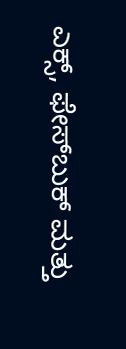ಎಕ್ಸ್, ಫೇಸ್‌ಬುಕ್ ಮತ್ತು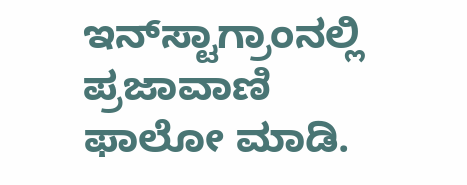ಇನ್‌ಸ್ಟಾಗ್ರಾಂನಲ್ಲಿ ಪ್ರಜಾವಾಣಿ ಫಾಲೋ ಮಾಡಿ.